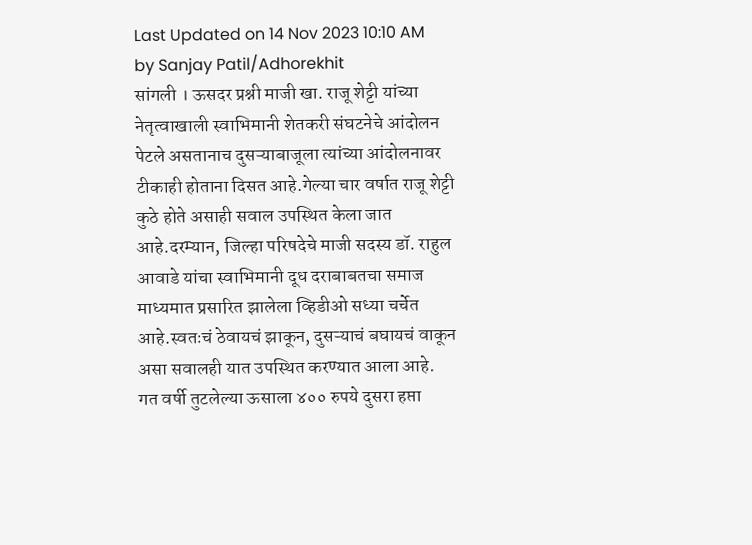Last Updated on 14 Nov 2023 10:10 AM by Sanjay Patil/Adhorekhit
सांगली । ऊसदर प्रश्नी माजी खा. राजू शेट्टी यांच्या नेतृत्वाखाली स्वाभिमानी शेतकरी संघटनेचे आंदोलन पेटले असतानाच दुसऱ्याबाजूला त्यांच्या आंदोलनावर टीकाही होताना दिसत आहे.गेल्या चार वर्षात राजू शेट्टी कुठे होते असाही सवाल उपस्थित केला जात आहे.दरम्यान, जिल्हा परिषदेचे माजी सदस्य डॉ. राहुल आवाडे यांचा स्वाभिमानी दूध दराबाबतचा समाज माध्यमात प्रसारित झालेला व्हिडीओ सध्या चर्चेत आहे.स्वतःचं ठेवायचं झाकून, दुसऱ्याचं बघायचं वाकून असा सवालही यात उपस्थित करण्यात आला आहे.
गत वर्षी तुटलेल्या ऊसाला ४०० रुपये दुसरा हप्ता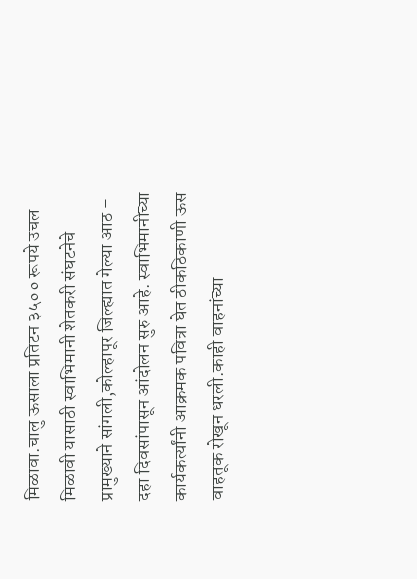मिळावा.चालु ऊसाला प्रतिटन ३५०० रूपये उचल मिळावी यासाठी स्वाभिमानी शेतकरी संघटनेचे प्रामुख्याने सांगली,कोल्हापूर जिल्ह्यात गेल्या आठ – दहा दिवसांपासून आंदोलन सुरु आहे. स्वाभिमानीच्या कार्यकर्त्यांनी आक्रमक पवित्रा घेत ठीकठिकाणी ऊस वाहतूक रोखून धरली.काही वाहनांच्या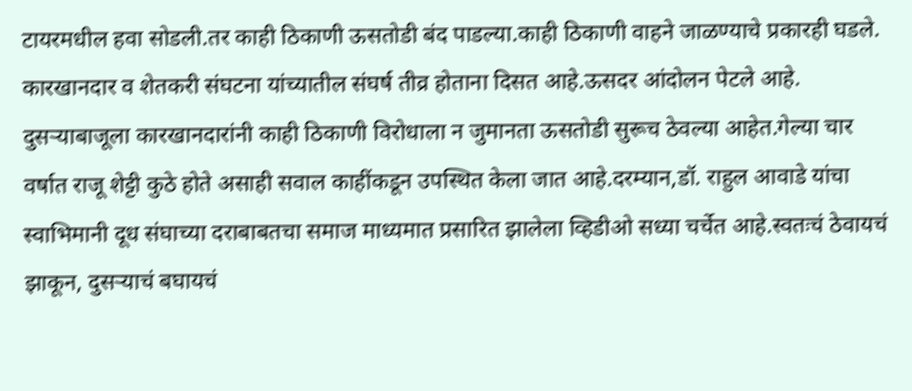टायरमधील हवा सोडली.तर काही ठिकाणी ऊसतोडी बंद पाडल्या.काही ठिकाणी वाहने जाळण्याचे प्रकारही घडले. कारखानदार व शेतकरी संघटना यांच्यातील संघर्ष तीव्र होताना दिसत आहे.ऊसदर आंदोलन पेटले आहे.
दुसऱ्याबाजूला कारखानदारांनी काही ठिकाणी विरोधाला न जुमानता ऊसतोडी सुरूच ठेवल्या आहेत.गेल्या चार वर्षात राजू शेट्टी कुठे होते असाही सवाल काहींकडून उपस्थित केला जात आहे.दरम्यान,डॉ. राहुल आवाडे यांचा स्वाभिमानी दूध संघाच्या दराबाबतचा समाज माध्यमात प्रसारित झालेला व्हिडीओ सध्या चर्चेत आहे.स्वतःचं ठेवायचं झाकून, दुसऱ्याचं बघायचं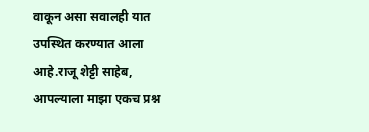वाकून असा सवालही यात उपस्थित करण्यात आला आहे.राजू शेट्टी साहेब, आपल्याला माझा एकच प्रश्न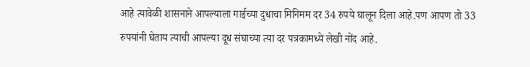आहे त्यावेळी शासनाने आपल्याला गाईच्या दुधाचा मिनिमम दर 34 रुपये घालून दिला आहे.पण आपण तो 33 रुपयांनी घेताय त्याची आपल्या दूध संघाच्या त्या दर पत्रकामध्ये लेखी नोंद आहे.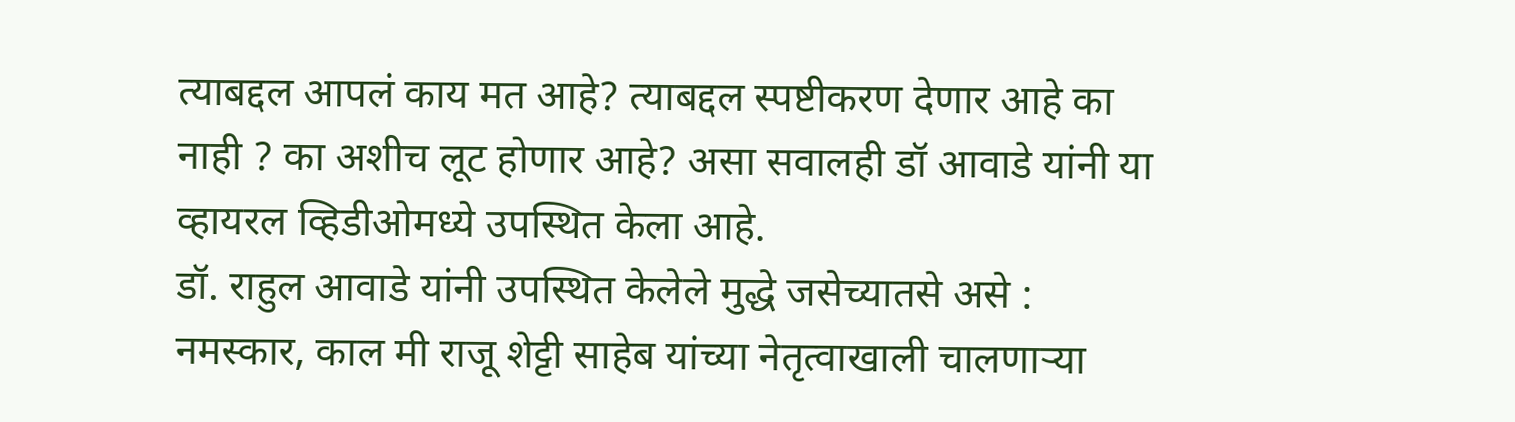त्याबद्दल आपलं काय मत आहे? त्याबद्दल स्पष्टीकरण देणार आहे का नाही ? का अशीच लूट होणार आहे? असा सवालही डॉ आवाडे यांनी या व्हायरल व्हिडीओमध्ये उपस्थित केला आहे.
डॉ. राहुल आवाडे यांनी उपस्थित केलेले मुद्धे जसेच्यातसे असे :
नमस्कार, काल मी राजू शेट्टी साहेब यांच्या नेतृत्वाखाली चालणाऱ्या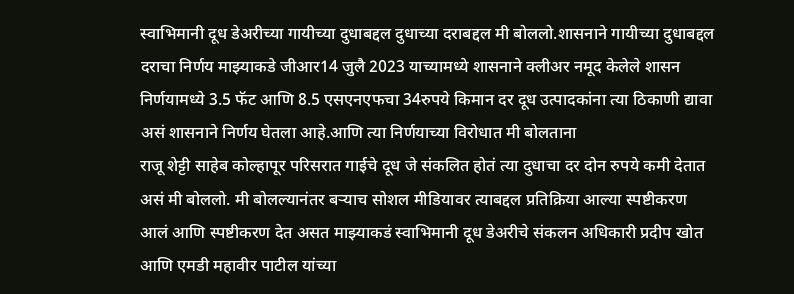स्वाभिमानी दूध डेअरीच्या गायीच्या दुधाबद्दल दुधाच्या दराबद्दल मी बोललो.शासनाने गायीच्या दुधाबद्दल दराचा निर्णय माझ्याकडे जीआर14 जुलै 2023 याच्यामध्ये शासनाने क्लीअर नमूद केलेले शासन निर्णयामध्ये 3.5 फॅट आणि 8.5 एसएनएफचा 34रुपये किमान दर दूध उत्पादकांना त्या ठिकाणी द्यावा असं शासनाने निर्णय घेतला आहे.आणि त्या निर्णयाच्या विरोधात मी बोलताना
राजू शेट्टी साहेब कोल्हापूर परिसरात गाईचे दूध जे संकलित होतं त्या दुधाचा दर दोन रुपये कमी देतात असं मी बोललो. मी बोलल्यानंतर बऱ्याच सोशल मीडियावर त्याबद्दल प्रतिक्रिया आल्या स्पष्टीकरण आलं आणि स्पष्टीकरण देत असत माझ्याकडं स्वाभिमानी दूध डेअरीचे संकलन अधिकारी प्रदीप खोत आणि एमडी महावीर पाटील यांच्या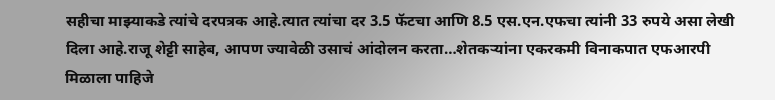सहीचा माझ्याकडे त्यांचे दरपत्रक आहे.त्यात त्यांचा दर 3.5 फॅटचा आणि 8.5 एस.एन.एफचा त्यांनी 33 रुपये असा लेखी दिला आहे.राजू शेट्टी साहेब, आपण ज्यावेळी उसाचं आंदोलन करता…शेतकऱ्यांना एकरकमी विनाकपात एफआरपी मिळाला पाहिजे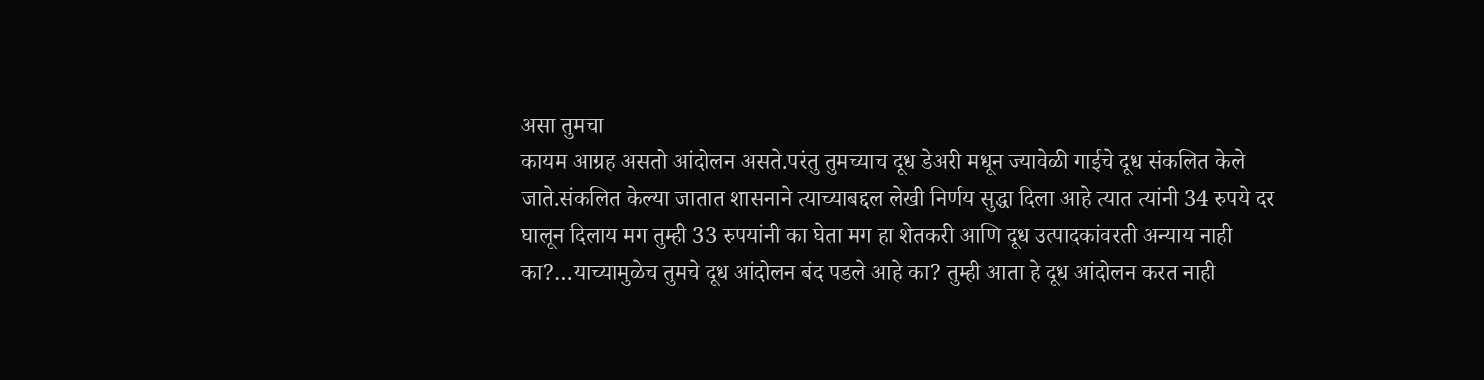असा तुमचा
कायम आग्रह असतो आंदोलन असते.परंतु तुमच्याच दूध डेअरी मधून ज्यावेळी गाईचे दूध संकलित केले जाते.संकलित केल्या जातात शासनाने त्याच्याबद्दल लेखी निर्णय सुद्धा दिला आहे त्यात त्यांनी 34 रुपये दर घालून दिलाय मग तुम्ही 33 रुपयांनी का घेता मग हा शेतकरी आणि दूध उत्पादकांवरती अन्याय नाही का?…याच्यामुळेच तुमचे दूध आंदोलन बंद पडले आहे का? तुम्ही आता हे दूध आंदोलन करत नाही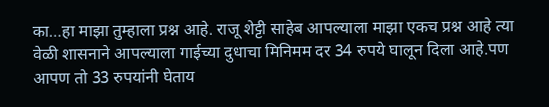का…हा माझा तुम्हाला प्रश्न आहे. राजू शेट्टी साहेब आपल्याला माझा एकच प्रश्न आहे त्या वेळी शासनाने आपल्याला गाईच्या दुधाचा मिनिमम दर 34 रुपये घालून दिला आहे.पण आपण तो 33 रुपयांनी घेताय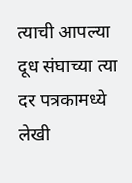त्याची आपल्या दूध संघाच्या त्या दर पत्रकामध्ये लेखी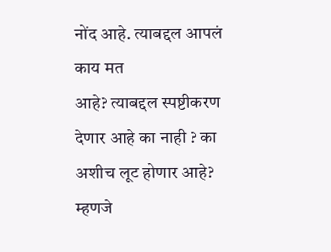नोंद आहे. त्याबद्दल आपलं काय मत
आहे? त्याबद्दल स्पष्टीकरण देणार आहे का नाही ? का अशीच लूट होणार आहे?
म्हणजे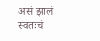असं झालं स्वतःचं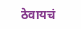ठेवायचं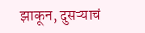झाकून, दुसऱ्याचं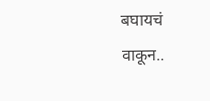बघायचं वाकून..